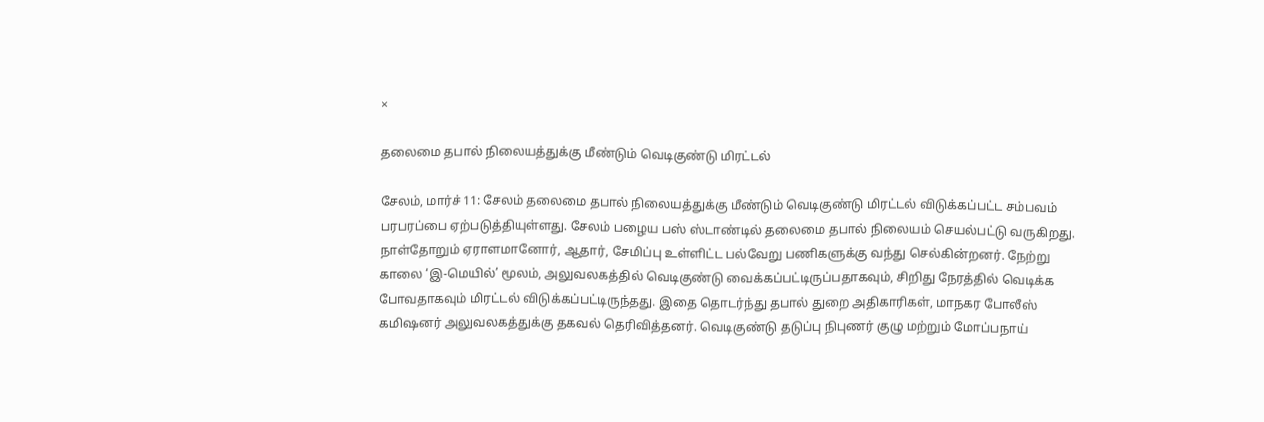×

தலைமை தபால் நிலையத்துக்கு மீண்டும் வெடிகுண்டு மிரட்டல்

சேலம், மார்ச் 11: சேலம் தலைமை தபால் நிலையத்துக்கு மீண்டும் வெடிகுண்டு மிரட்டல் விடுக்கப்பட்ட சம்பவம் பரபரப்பை ஏற்படுத்தியுள்ளது. சேலம் பழைய பஸ் ஸ்டாண்டில் தலைமை தபால் நிலையம் செயல்பட்டு வருகிறது. நாள்தோறும் ஏராளமானோர், ஆதார், சேமிப்பு உள்ளிட்ட பல்வேறு பணிகளுக்கு வந்து செல்கின்றனர். நேற்று காலை ‘இ-மெயில்’ மூலம், அலுவலகத்தில் வெடிகுண்டு வைக்கப்பட்டிருப்பதாகவும், சிறிது நேரத்தில் வெடிக்க போவதாகவும் மிரட்டல் விடுக்கப்பட்டிருந்தது. இதை தொடர்ந்து தபால் துறை அதிகாரிகள், மாநகர போலீஸ் கமிஷனர் அலுவலகத்துக்கு தகவல் தெரிவித்தனர். வெடிகுண்டு தடுப்பு நிபுணர் குழு மற்றும் மோப்பநாய்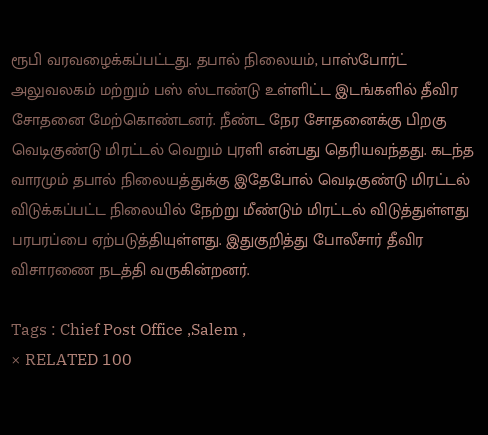ரூபி வரவழைக்கப்பட்டது. தபால் நிலையம், பாஸ்போர்ட் அலுவலகம் மற்றும் பஸ் ஸ்டாண்டு உள்ளிட்ட இடங்களில் தீவிர சோதனை மேற்கொண்டனர். நீண்ட நேர சோதனைக்கு பிறகு வெடிகுண்டு மிரட்டல் வெறும் புரளி என்பது தெரியவந்தது. கடந்த வாரமும் தபால் நிலையத்துக்கு இதேபோல் வெடிகுண்டு மிரட்டல் விடுக்கப்பட்ட நிலையில் நேற்று மீண்டும் மிரட்டல் விடுத்துள்ளது பரபரப்பை ஏற்படுத்தியுள்ளது. இதுகுறித்து போலீசார் தீவிர விசாரணை நடத்தி வருகின்றனர்.

Tags : Chief Post Office ,Salem ,
× RELATED 100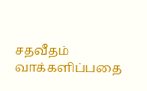சதவீதம் வாக்களிப்பதை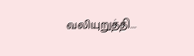வலியுறுத்தி...